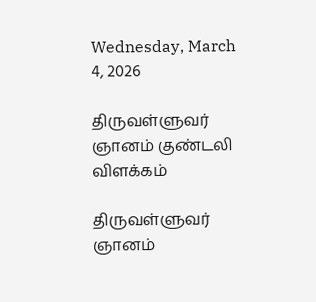Wednesday, March 4, 2026

திருவள்ளுவர் ஞானம் குண்டலி விளக்கம்

திருவள்ளுவர் ஞானம்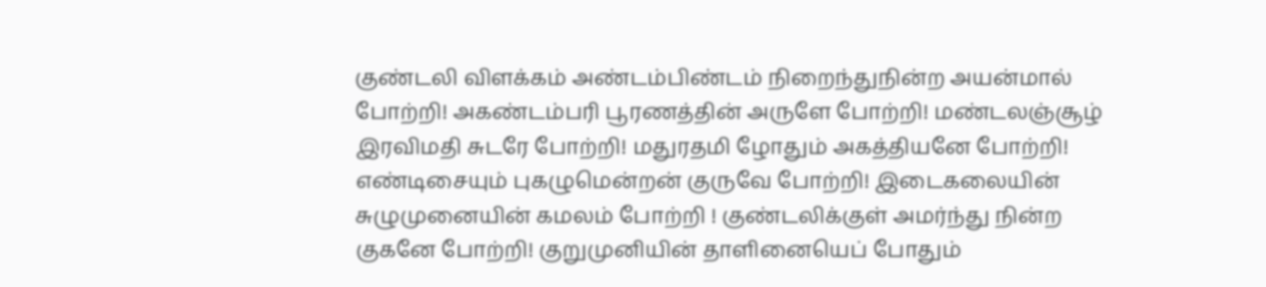குண்டலி விளக்கம் அண்டம்பிண்டம் நிறைந்துநின்ற அயன்மால் போற்றி! அகண்டம்பரி பூரணத்தின் அருளே போற்றி! மண்டலஞ்சூழ் இரவிமதி சுடரே போற்றி! மதுரதமி ழோதும் அகத்தியனே போற்றி! எண்டிசையும் புகழுமென்றன் குருவே போற்றி! இடைகலையின் சுழுமுனையின் கமலம் போற்றி ! குண்டலிக்குள் அமர்ந்து நின்ற குகனே போற்றி! குறுமுனியின் தாளினையெப் போதும்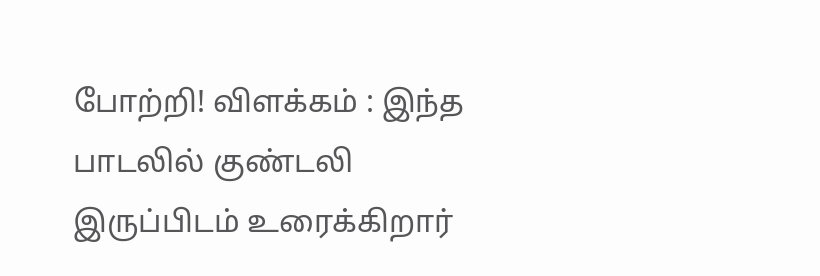போற்றி! விளக்கம் : இந்த பாடலில் குண்டலி இருப்பிடம் உரைக்கிறார்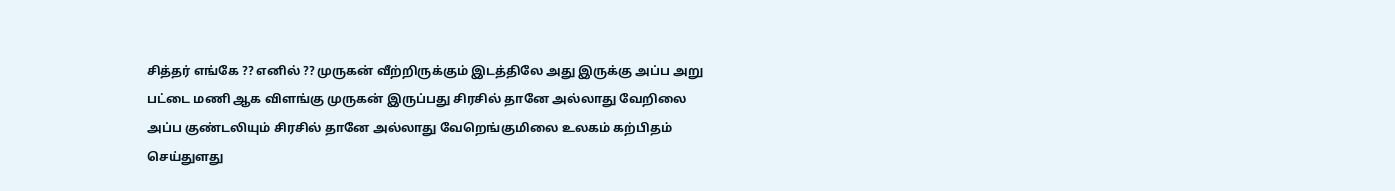சித்தர் எங்கே ?? எனில் ?? முருகன் வீற்றிருக்கும் இடத்திலே அது இருக்கு அப்ப அறு பட்டை மணி ஆக விளங்கு முருகன் இருப்பது சிரசில் தானே அல்லாது வேறிலை அப்ப குண்டலியும் சிரசில் தானே அல்லாது வேறெங்குமிலை உலகம் கற்பிதம் செய்துளது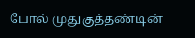போல் முதுகுத்தண்டின்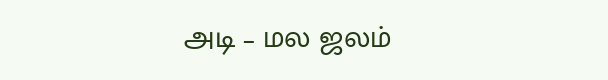அடி – மல ஜலம்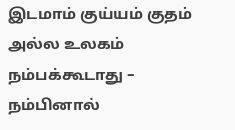இடமாம் குய்யம் குதம் அல்ல உலகம் நம்பக்கூடாது – நம்பினால்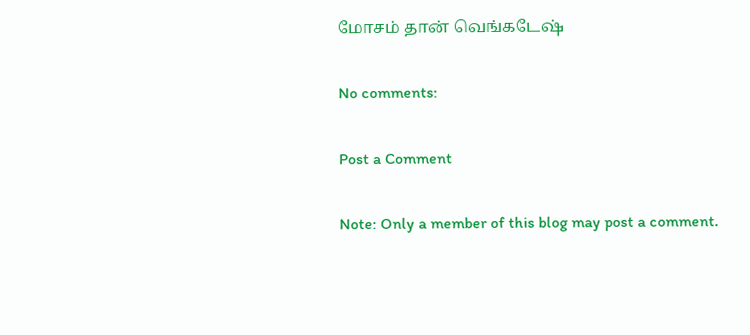மோசம் தான் வெங்கடேஷ்

No comments:

Post a Comment

Note: Only a member of this blog may post a comment.